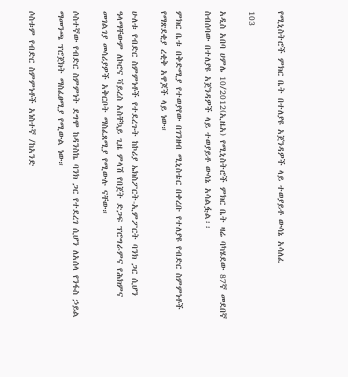የሚኒስትሮች ምክር ቤት በተለያዩ አጀንዳዎች ላይ ተወያይቶ ውሳኔ አሳለፈ

103

አዲስ አበባ ሀምሌ 10/2012(ኢዜአ) የሚኒስትሮች ምክር ቤት ዛሬ ባካሄደው 87ኛ መደበኛ ስብሰባው በተለያዩ አጀንዳዎች ላይ ተወያይቶ ውሳኔ አሳልፏል፡፡

ምክር ቤቱ በቅድሚያ የተወያየው በገንዘብ ሚኒስቴር በቀረቡ የተለያዩ የብድር ስምምነቶች የማጽደቂያ ረቂቅ አዋጆች ላይ ነው።

ሁለቱ የብድር ስምምነቶች የተደረጉት ከኮሪያ ኤክስፖርት-ኢምፖርት ባንክ ጋር ሲሆን ዓላማቸውም ለኮሮና ቫይረስ አስቸኳይ ጊዜ ምላሽ የበጀት ድጋፍ ፕሮግራምና የሕክምና መገልገያ መሳሪያዎች አቅርቦት ማስፈጸሚያ የሚውሉ ናቸው።

ሶስተኛው የብድር ስምምነት ደግሞ ከዳንስኬ ባንክ ጋር የተደረገ ሲሆን ለአሰላ የንፋስ ኃይል ማመንጫ ፕሮጀክት ማስፈፀሚያ የሚውል ነው።

ሶስቱም የብድር ስምምነቶች አነስተኛ /ከአንድ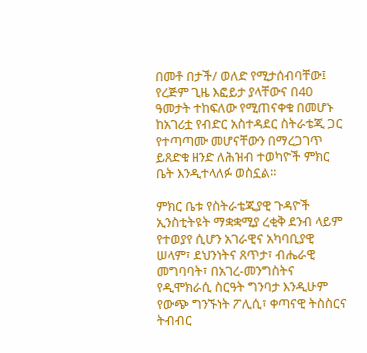በመቶ በታች/ ወለድ የሚታሰብባቸው፤ የረጅም ጊዜ እፎይታ ያላቸውና በ40 ዓመታት ተከፍለው የሚጠናቀቁ በመሆኑ ከአገሪቷ የብድር አስተዳደር ስትራቴጂ ጋር የተጣጣሙ መሆናቸውን በማረጋገጥ ይጸድቁ ዘንድ ለሕዝብ ተወካዮች ምክር ቤት እንዲተላለፉ ወስኗል።

ምክር ቤቱ የስትራቴጂያዊ ጉዳዮች ኢንስቲትዩት ማቋቋሚያ ረቂቅ ደንብ ላይም የተወያየ ሲሆን አገራዊና አካባቢያዊ ሠላም፣ ደህንነትና ጸጥታ፣ ብሔራዊ መግባባት፣ በአገረ-መንግስትና የዲሞክራሲ ስርዓት ግንባታ እንዲሁም የውጭ ግንኙነት ፖሊሲ፣ ቀጣናዊ ትስስርና ትብብር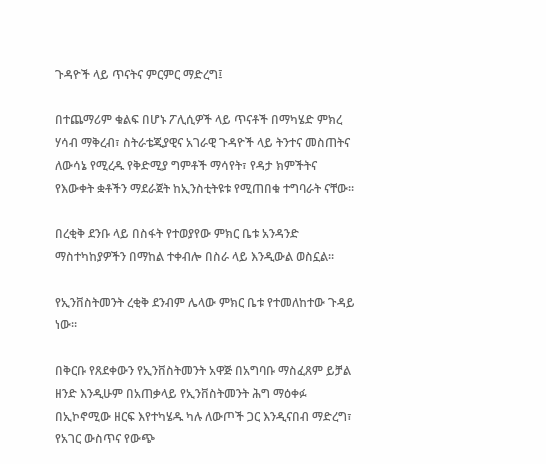ጉዳዮች ላይ ጥናትና ምርምር ማድረግ፤

በተጨማሪም ቁልፍ በሆኑ ፖሊሲዎች ላይ ጥናቶች በማካሄድ ምክረ ሃሳብ ማቅረብ፣ ስትራቴጂያዊና አገራዊ ጉዳዮች ላይ ትንተና መስጠትና ለውሳኔ የሚረዱ የቅድሚያ ግምቶች ማሳየት፣ የዳታ ክምችትና የእውቀት ቋቶችን ማደራጀት ከኢንስቲትዩቱ የሚጠበቁ ተግባራት ናቸው።

በረቂቅ ደንቡ ላይ በስፋት የተወያየው ምክር ቤቱ አንዳንድ ማስተካከያዎችን በማከል ተቀብሎ በስራ ላይ እንዲውል ወስኗል።

የኢንቨስትመንት ረቂቅ ደንብም ሌላው ምክር ቤቱ የተመለከተው ጉዳይ ነው።

በቅርቡ የጸደቀውን የኢንቨስትመንት አዋጅ በአግባቡ ማስፈጸም ይቻል ዘንድ እንዲሁም በአጠቃላይ የኢንቨስትመንት ሕግ ማዕቀፉ በኢኮኖሚው ዘርፍ እየተካሄዱ ካሉ ለውጦች ጋር እንዲናበብ ማድረግ፣ የአገር ውስጥና የውጭ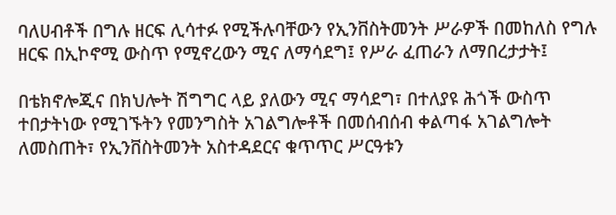ባለሀብቶች በግሉ ዘርፍ ሊሳተፉ የሚችሉባቸውን የኢንቨስትመንት ሥራዎች በመከለስ የግሉ ዘርፍ በኢኮኖሚ ውስጥ የሚኖረውን ሚና ለማሳደግ፤ የሥራ ፈጠራን ለማበረታታት፤

በቴክኖሎጂና በክህሎት ሽግግር ላይ ያለውን ሚና ማሳደግ፣ በተለያዩ ሕጎች ውስጥ ተበታትነው የሚገኙትን የመንግስት አገልግሎቶች በመሰብሰብ ቀልጣፋ አገልግሎት ለመስጠት፣ የኢንቨስትመንት አስተዳደርና ቁጥጥር ሥርዓቱን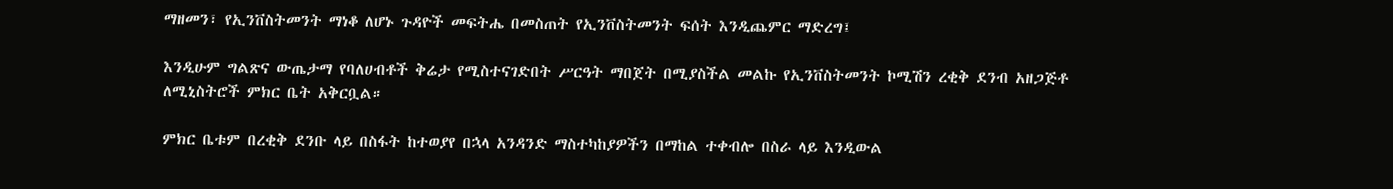ማዘመን፣ የኢንቨስትመንት ማነቆ ለሆኑ ጉዳዮች መፍትሔ በመስጠት የኢንቨስትመንት ፍሰት እንዲጨምር ማድረግ፤

እንዲሁም ግልጽና ውጤታማ የባለሀብቶች ቅሬታ የሚስተናገድበት ሥርዓት ማበጀት በሚያስችል መልኩ የኢንቨስትመንት ኮሚሽን ረቂቅ ደንብ አዘጋጅቶ ለሚኒስትሮች ምክር ቤት አቅርቧል።

ምክር ቤቱም በረቂቅ ደንቡ ላይ በስፋት ከተወያየ በኋላ አንዳንድ ማስተካከያዎችን በማከል ተቀብሎ በስራ ላይ እንዲውል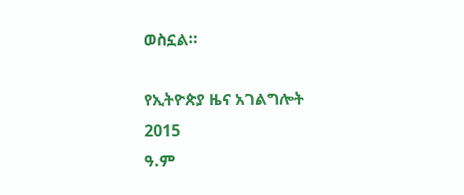ወስኗል።

የኢትዮጵያ ዜና አገልግሎት
2015
ዓ.ም